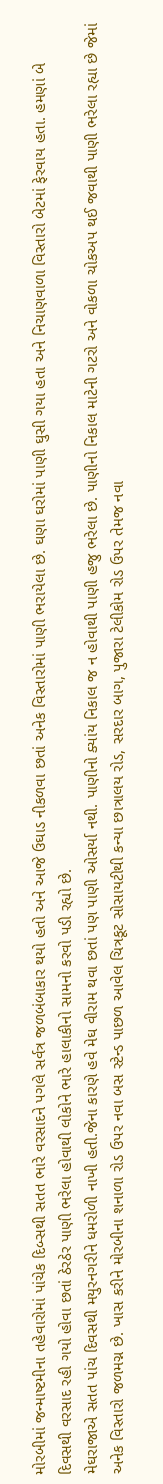મોરબીમાં જન્માષ્ટમીના તહેવારોમાં પાંચેક દિબ્સથી સતત ભારે વરસાદને પગલે સર્વત્ર જળબંબાકાર થયો હતો અને આજે ઉઘાડ નીકળવા છતાં અનેક વિસ્તારોમાં પાણી ભરાયેલા છે. ઘણા ઘરોમાં પાણી ઘુસી ગયા હતા અને નિચાણવાળા વિસ્તારો બેટમાં ફેરવાય હતા. હમણાં બે દિવસથી વરસાદ રહી ગયો હોવા છતાં ઠેરઠેર પાણી ભરેલા હોવાથી લોકોને ભારે હાલાકીનો સામનો કરવો પડી રહ્યો છે.
મેઘરાજાએ સતત પાંચ દિવસથી મયુરનગરીને ધમરોળી નાખી હતી.જેના કારણે હવે મેઘ વીરામ થવા છતાં પણ પાણી ઓસર્યા નથી. પાણીનો ક્યાંય નિકાલ જ ન હોવાથી પાણી હજુ ભરેલા છે. પાણીનો નિકાલ માટેની ગટરો અને વોકળા ચોકઅપ થઈ જવાથી પાણી ભરેલા રહ્યા છે જેમાં અનેક વિસ્તારો જળમગ્ન છે. ખાસ કરીને મોરબીના શનાળા રોડ ઉપર નવા બસ સ્ટેન્ડ પાછળ આવેલ ચિત્રકૂટ સોસાયટીથી કન્યા છાત્રાલય રોડ, સરદાર બાગ, પુજારા ટેલીકોમ રોડ ઉપર તેમજ નવા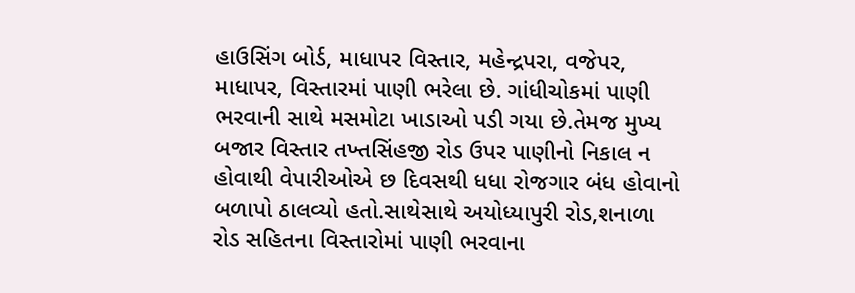હાઉસિંગ બોર્ડ, માધાપર વિસ્તાર, મહેન્દ્રપરા, વજેપર, માધાપર, વિસ્તારમાં પાણી ભરેલા છે. ગાંધીચોકમાં પાણી ભરવાની સાથે મસમોટા ખાડાઓ પડી ગયા છે.તેમજ મુખ્ય બજાર વિસ્તાર તખ્તસિંહજી રોડ ઉપર પાણીનો નિકાલ ન હોવાથી વેપારીઓએ છ દિવસથી ધધા રોજગાર બંધ હોવાનો બળાપો ઠાલવ્યો હતો.સાથેસાથે અયોધ્યાપુરી રોડ,શનાળા રોડ સહિતના વિસ્તારોમાં પાણી ભરવાના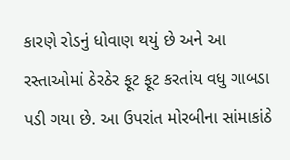કારણે રોડનું ધોવાણ થયું છે અને આ રસ્તાઓમાં ઠેરઠેર ફૂટ ફૂટ કરતાંય વધુ ગાબડા પડી ગયા છે. આ ઉપરાંત મોરબીના સાંમાકાંઠે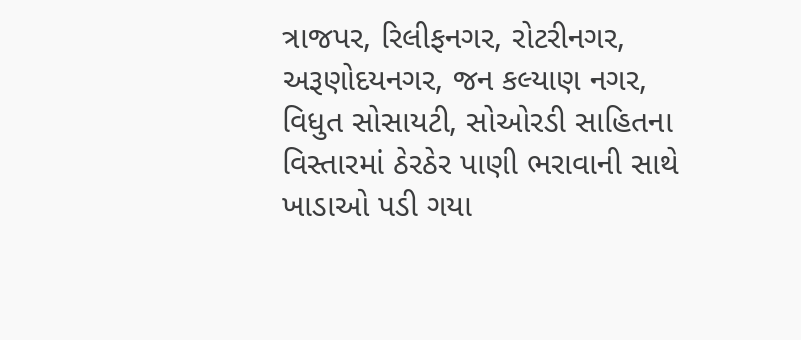ત્રાજપર, રિલીફનગર, રોટરીનગર, અરૂણોદયનગર, જન કલ્યાણ નગર, વિધુત સોસાયટી, સોઓરડી સાહિતના વિસ્તારમાં ઠેરઠેર પાણી ભરાવાની સાથે ખાડાઓ પડી ગયા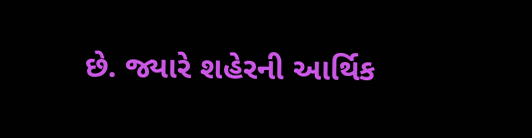છે. જ્યારે શહેરની આર્થિક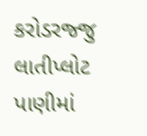કરોડરજ્જુ લાતીપ્લોટ પાણીમાં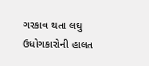ગરકાવ થતા લઘુ ઉધોગકારોની હાલત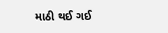માઠી થઈ ગઈ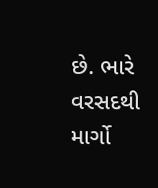છે. ભારે વરસદથી માર્ગો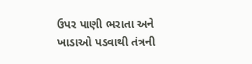ઉપર પાણી ભરાતા અને ખાડાઓ પડવાથી તંત્રની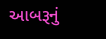આબરૂનું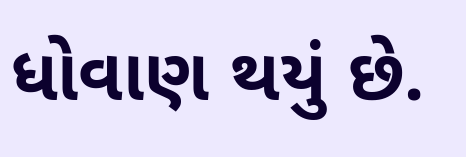ધોવાણ થયું છે.